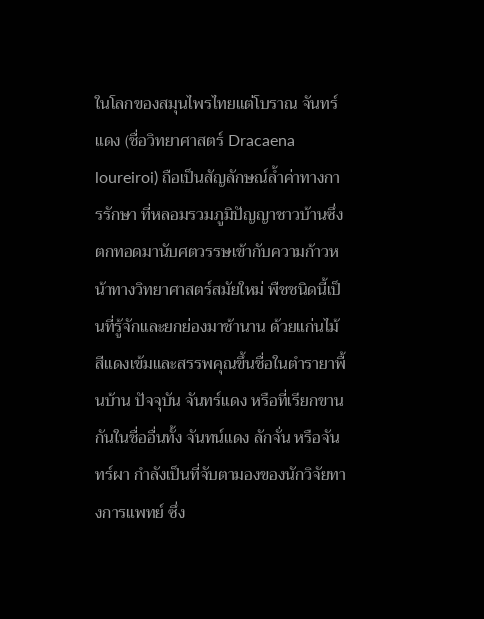ในโลกของสมุนไพรไทยแต่โบราณ จันทร์แดง (ชื่อวิทยาศาสตร์ Dracaena loureiroi) ถือเป็นสัญลักษณ์ล้ำค่าทางการรักษา ที่หลอมรวมภูมิปัญญาชาวบ้านซึ่งตกทอดมานับศตวรรษเข้ากับความก้าวหน้าทางวิทยาศาสตร์สมัยใหม่ พืชชนิดนี้เป็นที่รู้จักและยกย่องมาช้านาน ด้วยแก่นไม้สีแดงเข้มและสรรพคุณขึ้นชื่อในตำรายาพื้นบ้าน ปัจจุบัน จันทร์แดง หรือที่เรียกขานกันในชื่ออื่นทั้ง จันทน์แดง ลักจั่น หรือจันทร์ผา กำลังเป็นที่จับตามองของนักวิจัยทางการแพทย์ ซึ่ง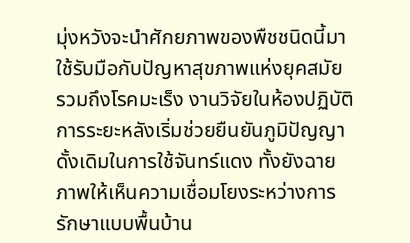มุ่งหวังจะนำศักยภาพของพืชชนิดนี้มาใช้รับมือกับปัญหาสุขภาพแห่งยุคสมัย รวมถึงโรคมะเร็ง งานวิจัยในห้องปฏิบัติการระยะหลังเริ่มช่วยยืนยันภูมิปัญญาดั้งเดิมในการใช้จันทร์แดง ทั้งยังฉายภาพให้เห็นความเชื่อมโยงระหว่างการรักษาแบบพื้นบ้าน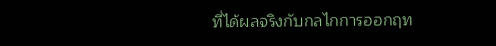ที่ได้ผลจริงกับกลไกการออกฤท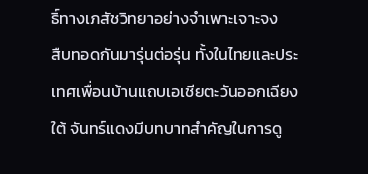ธิ์ทางเภสัชวิทยาอย่างจำเพาะเจาะจง
สืบทอดกันมารุ่นต่อรุ่น ทั้งในไทยและประเทศเพื่อนบ้านแถบเอเชียตะวันออกเฉียงใต้ จันทร์แดงมีบทบาทสำคัญในการดู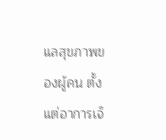แลสุขภาพของผู้คน ตั้งแต่อาการเจ็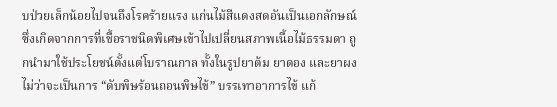บป่วยเล็กน้อยไปจนถึงโรคร้ายแรง แก่นไม้สีแดงสดอันเป็นเอกลักษณ์ ซึ่งเกิดจากการที่เชื้อราชนิดพิเศษเข้าไปเปลี่ยนสภาพเนื้อไม้ธรรมดา ถูกนำมาใช้ประโยชน์ตั้งแต่โบราณกาล ทั้งในรูปยาต้ม ยาดอง และยาผง ไม่ว่าจะเป็นการ “ดับพิษร้อนถอนพิษไข้” บรรเทาอาการไข้ แก้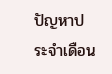ปัญหาประจำเดือน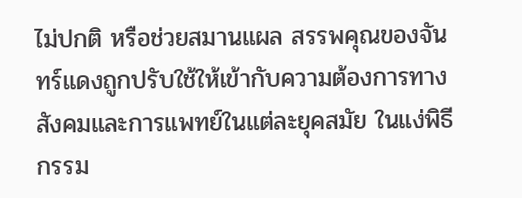ไม่ปกติ หรือช่วยสมานแผล สรรพคุณของจันทร์แดงถูกปรับใช้ให้เข้ากับความต้องการทางสังคมและการแพทย์ในแต่ละยุคสมัย ในแง่พิธีกรรม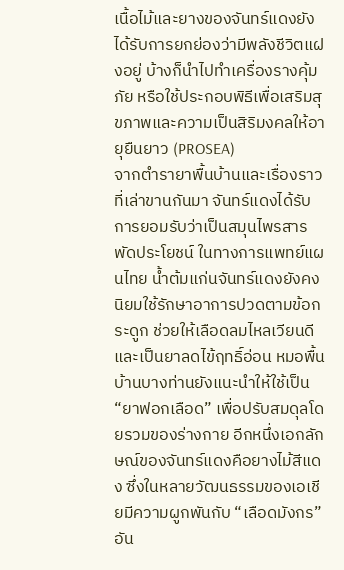เนื้อไม้และยางของจันทร์แดงยังได้รับการยกย่องว่ามีพลังชีวิตแฝงอยู่ บ้างก็นำไปทำเครื่องรางคุ้มภัย หรือใช้ประกอบพิธีเพื่อเสริมสุขภาพและความเป็นสิริมงคลให้อายุยืนยาว (PROSEA)
จากตำรายาพื้นบ้านและเรื่องราวที่เล่าขานกันมา จันทร์แดงได้รับการยอมรับว่าเป็นสมุนไพรสารพัดประโยชน์ ในทางการแพทย์แผนไทย น้ำต้มแก่นจันทร์แดงยังคงนิยมใช้รักษาอาการปวดตามข้อกระดูก ช่วยให้เลือดลมไหลเวียนดี และเป็นยาลดไข้ฤทธิ์อ่อน หมอพื้นบ้านบางท่านยังแนะนำให้ใช้เป็น “ยาฟอกเลือด” เพื่อปรับสมดุลโดยรวมของร่างกาย อีกหนึ่งเอกลักษณ์ของจันทร์แดงคือยางไม้สีแดง ซึ่งในหลายวัฒนธรรมของเอเชียมีความผูกพันกับ “เลือดมังกร” อัน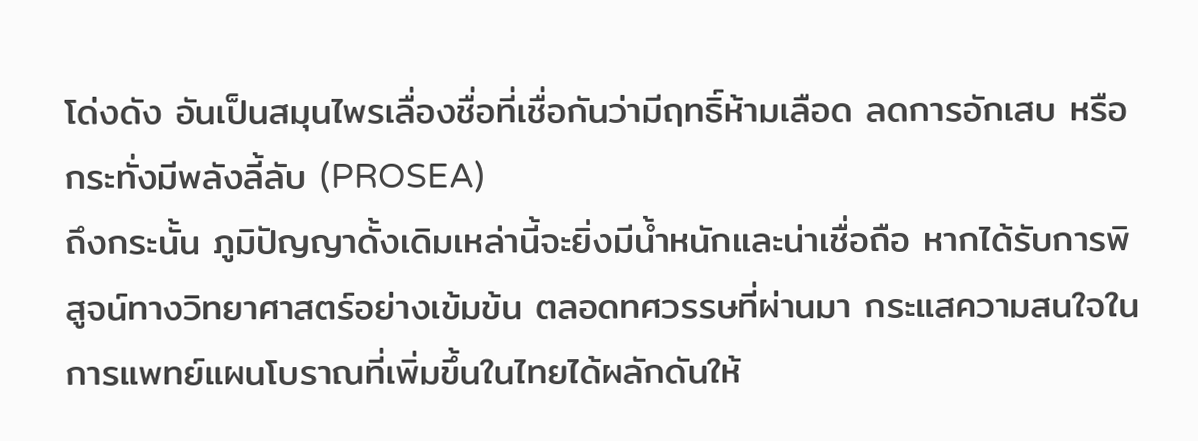โด่งดัง อันเป็นสมุนไพรเลื่องชื่อที่เชื่อกันว่ามีฤทธิ์ห้ามเลือด ลดการอักเสบ หรือกระทั่งมีพลังลี้ลับ (PROSEA)
ถึงกระนั้น ภูมิปัญญาดั้งเดิมเหล่านี้จะยิ่งมีน้ำหนักและน่าเชื่อถือ หากได้รับการพิสูจน์ทางวิทยาศาสตร์อย่างเข้มข้น ตลอดทศวรรษที่ผ่านมา กระแสความสนใจในการแพทย์แผนโบราณที่เพิ่มขึ้นในไทยได้ผลักดันให้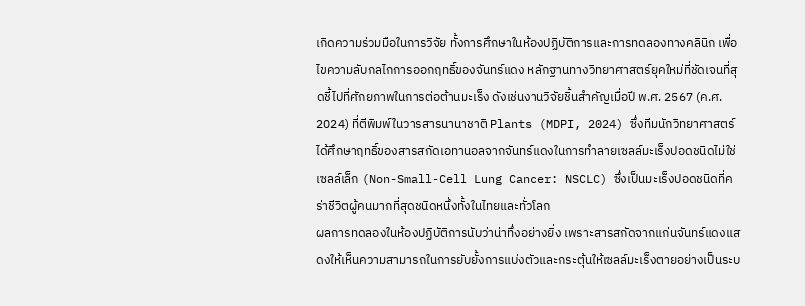เกิดความร่วมมือในการวิจัย ทั้งการศึกษาในห้องปฏิบัติการและการทดลองทางคลินิก เพื่อไขความลับกลไกการออกฤทธิ์ของจันทร์แดง หลักฐานทางวิทยาศาสตร์ยุคใหม่ที่ชัดเจนที่สุดชี้ไปที่ศักยภาพในการต่อต้านมะเร็ง ดังเช่นงานวิจัยชิ้นสำคัญเมื่อปี พ.ศ. 2567 (ค.ศ. 2024) ที่ตีพิมพ์ในวารสารนานาชาติ Plants (MDPI, 2024) ซึ่งทีมนักวิทยาศาสตร์ได้ศึกษาฤทธิ์ของสารสกัดเอทานอลจากจันทร์แดงในการทำลายเซลล์มะเร็งปอดชนิดไม่ใช่เซลล์เล็ก (Non-Small-Cell Lung Cancer: NSCLC) ซึ่งเป็นมะเร็งปอดชนิดที่คร่าชีวิตผู้คนมากที่สุดชนิดหนึ่งทั้งในไทยและทั่วโลก
ผลการทดลองในห้องปฏิบัติการนับว่าน่าทึ่งอย่างยิ่ง เพราะสารสกัดจากแก่นจันทร์แดงแสดงให้เห็นความสามารถในการยับยั้งการแบ่งตัวและกระตุ้นให้เซลล์มะเร็งตายอย่างเป็นระบ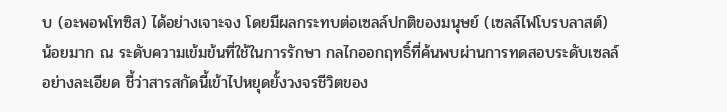บ (อะพอพโทซิส) ได้อย่างเจาะจง โดยมีผลกระทบต่อเซลล์ปกติของมนุษย์ (เซลล์ไฟโบรบลาสต์) น้อยมาก ณ ระดับความเข้มข้นที่ใช้ในการรักษา กลไกออกฤทธิ์ที่ค้นพบผ่านการทดสอบระดับเซลล์อย่างละเอียด ชี้ว่าสารสกัดนี้เข้าไปหยุดยั้งวงจรชีวิตของ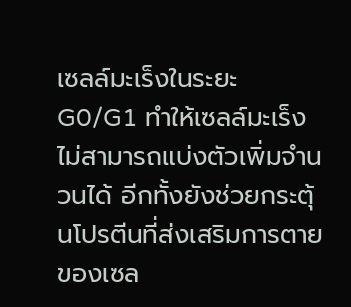เซลล์มะเร็งในระยะ G0/G1 ทำให้เซลล์มะเร็งไม่สามารถแบ่งตัวเพิ่มจำนวนได้ อีกทั้งยังช่วยกระตุ้นโปรตีนที่ส่งเสริมการตายของเซล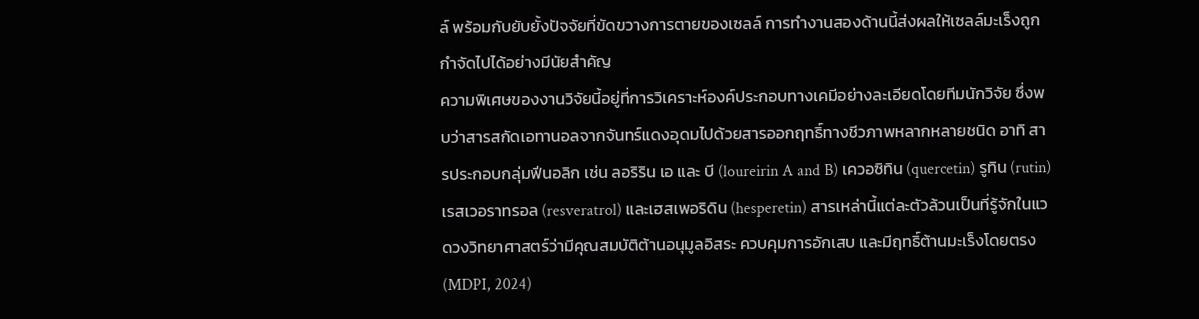ล์ พร้อมกับยับยั้งปัจจัยที่ขัดขวางการตายของเซลล์ การทำงานสองด้านนี้ส่งผลให้เซลล์มะเร็งถูกกำจัดไปได้อย่างมีนัยสำคัญ
ความพิเศษของงานวิจัยนี้อยู่ที่การวิเคราะห์องค์ประกอบทางเคมีอย่างละเอียดโดยทีมนักวิจัย ซึ่งพบว่าสารสกัดเอทานอลจากจันทร์แดงอุดมไปด้วยสารออกฤทธิ์ทางชีวภาพหลากหลายชนิด อาทิ สารประกอบกลุ่มฟีนอลิก เช่น ลอริริน เอ และ บี (loureirin A and B) เควอซิทิน (quercetin) รูทิน (rutin) เรสเวอราทรอล (resveratrol) และเฮสเพอริดิน (hesperetin) สารเหล่านี้แต่ละตัวล้วนเป็นที่รู้จักในแวดวงวิทยาศาสตร์ว่ามีคุณสมบัติต้านอนุมูลอิสระ ควบคุมการอักเสบ และมีฤทธิ์ต้านมะเร็งโดยตรง (MDPI, 2024)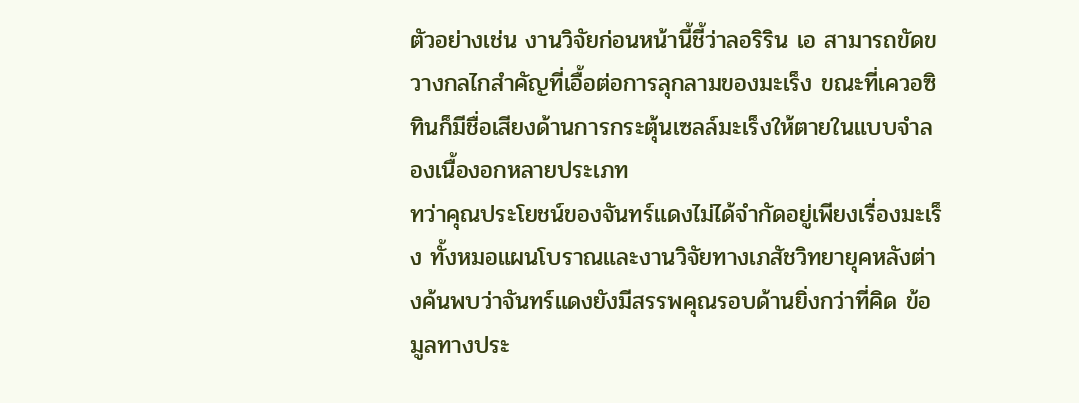ตัวอย่างเช่น งานวิจัยก่อนหน้านี้ชี้ว่าลอริริน เอ สามารถขัดขวางกลไกสำคัญที่เอื้อต่อการลุกลามของมะเร็ง ขณะที่เควอซิทินก็มีชื่อเสียงด้านการกระตุ้นเซลล์มะเร็งให้ตายในแบบจำลองเนื้องอกหลายประเภท
ทว่าคุณประโยชน์ของจันทร์แดงไม่ได้จำกัดอยู่เพียงเรื่องมะเร็ง ทั้งหมอแผนโบราณและงานวิจัยทางเภสัชวิทยายุคหลังต่างค้นพบว่าจันทร์แดงยังมีสรรพคุณรอบด้านยิ่งกว่าที่คิด ข้อมูลทางประ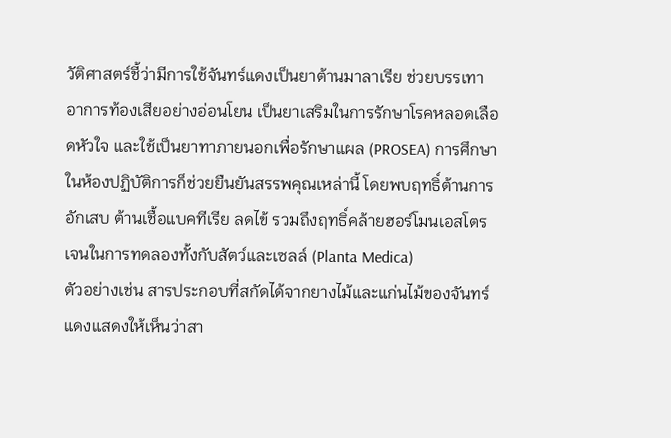วัติศาสตร์ชี้ว่ามีการใช้จันทร์แดงเป็นยาต้านมาลาเรีย ช่วยบรรเทาอาการท้องเสียอย่างอ่อนโยน เป็นยาเสริมในการรักษาโรคหลอดเลือดหัวใจ และใช้เป็นยาทาภายนอกเพื่อรักษาแผล (PROSEA) การศึกษาในห้องปฏิบัติการก็ช่วยยืนยันสรรพคุณเหล่านี้ โดยพบฤทธิ์ต้านการอักเสบ ต้านเชื้อแบคทีเรีย ลดไข้ รวมถึงฤทธิ์คล้ายฮอร์โมนเอสโตรเจนในการทดลองทั้งกับสัตว์และเซลล์ (Planta Medica)
ตัวอย่างเช่น สารประกอบที่สกัดได้จากยางไม้และแก่นไม้ของจันทร์แดงแสดงให้เห็นว่าสา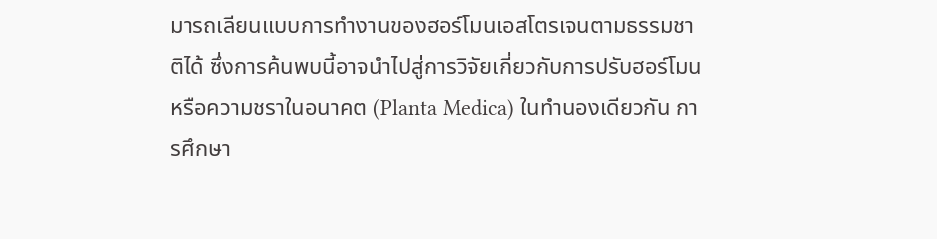มารถเลียนแบบการทำงานของฮอร์โมนเอสโตรเจนตามธรรมชาติได้ ซึ่งการค้นพบนี้อาจนำไปสู่การวิจัยเกี่ยวกับการปรับฮอร์โมนหรือความชราในอนาคต (Planta Medica) ในทำนองเดียวกัน การศึกษา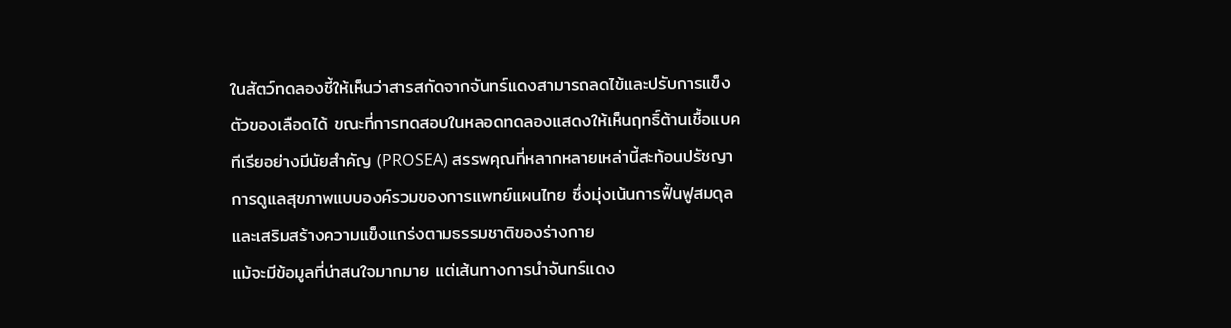ในสัตว์ทดลองชี้ให้เห็นว่าสารสกัดจากจันทร์แดงสามารถลดไข้และปรับการแข็งตัวของเลือดได้ ขณะที่การทดสอบในหลอดทดลองแสดงให้เห็นฤทธิ์ต้านเชื้อแบคทีเรียอย่างมีนัยสำคัญ (PROSEA) สรรพคุณที่หลากหลายเหล่านี้สะท้อนปรัชญาการดูแลสุขภาพแบบองค์รวมของการแพทย์แผนไทย ซึ่งมุ่งเน้นการฟื้นฟูสมดุลและเสริมสร้างความแข็งแกร่งตามธรรมชาติของร่างกาย
แม้จะมีข้อมูลที่น่าสนใจมากมาย แต่เส้นทางการนำจันทร์แดง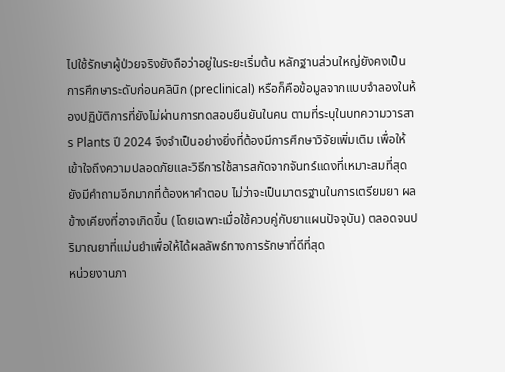ไปใช้รักษาผู้ป่วยจริงยังถือว่าอยู่ในระยะเริ่มต้น หลักฐานส่วนใหญ่ยังคงเป็นการศึกษาระดับก่อนคลินิก (preclinical) หรือก็คือข้อมูลจากแบบจำลองในห้องปฏิบัติการที่ยังไม่ผ่านการทดสอบยืนยันในคน ตามที่ระบุในบทความวารสาร Plants ปี 2024 จึงจำเป็นอย่างยิ่งที่ต้องมีการศึกษาวิจัยเพิ่มเติม เพื่อให้เข้าใจถึงความปลอดภัยและวิธีการใช้สารสกัดจากจันทร์แดงที่เหมาะสมที่สุด ยังมีคำถามอีกมากที่ต้องหาคำตอบ ไม่ว่าจะเป็นมาตรฐานในการเตรียมยา ผลข้างเคียงที่อาจเกิดขึ้น (โดยเฉพาะเมื่อใช้ควบคู่กับยาแผนปัจจุบัน) ตลอดจนปริมาณยาที่แม่นยำเพื่อให้ได้ผลลัพธ์ทางการรักษาที่ดีที่สุด
หน่วยงานภา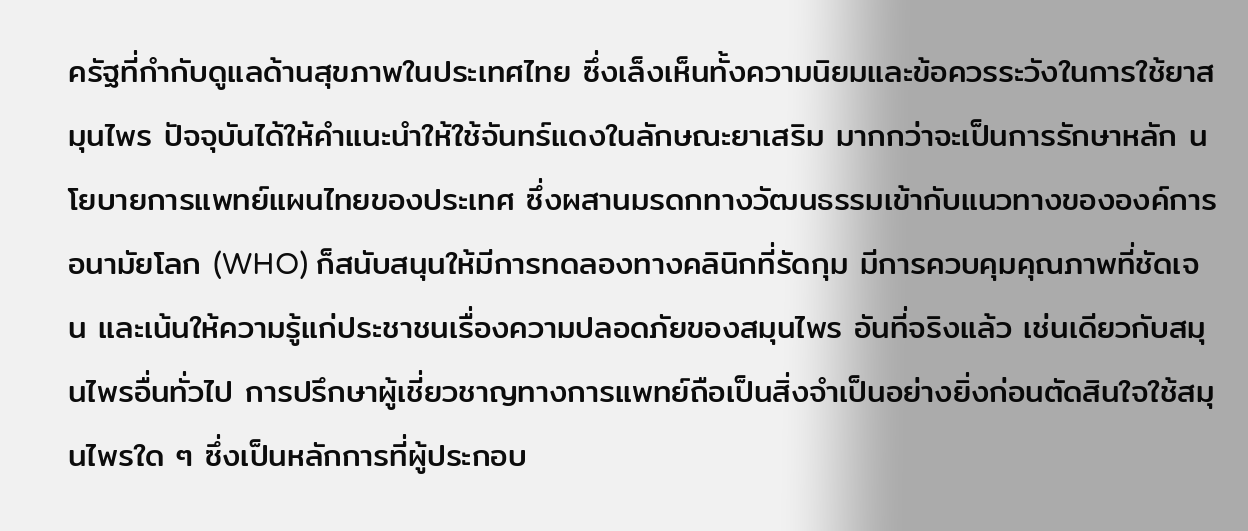ครัฐที่กำกับดูแลด้านสุขภาพในประเทศไทย ซึ่งเล็งเห็นทั้งความนิยมและข้อควรระวังในการใช้ยาสมุนไพร ปัจจุบันได้ให้คำแนะนำให้ใช้จันทร์แดงในลักษณะยาเสริม มากกว่าจะเป็นการรักษาหลัก นโยบายการแพทย์แผนไทยของประเทศ ซึ่งผสานมรดกทางวัฒนธรรมเข้ากับแนวทางขององค์การอนามัยโลก (WHO) ก็สนับสนุนให้มีการทดลองทางคลินิกที่รัดกุม มีการควบคุมคุณภาพที่ชัดเจน และเน้นให้ความรู้แก่ประชาชนเรื่องความปลอดภัยของสมุนไพร อันที่จริงแล้ว เช่นเดียวกับสมุนไพรอื่นทั่วไป การปรึกษาผู้เชี่ยวชาญทางการแพทย์ถือเป็นสิ่งจำเป็นอย่างยิ่งก่อนตัดสินใจใช้สมุนไพรใด ๆ ซึ่งเป็นหลักการที่ผู้ประกอบ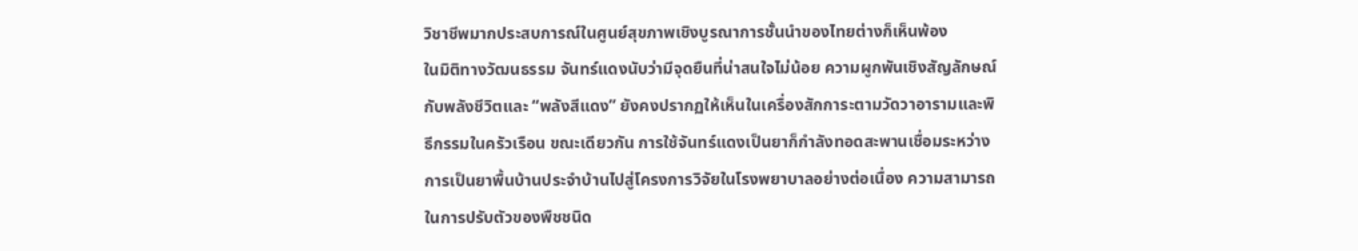วิชาชีพมากประสบการณ์ในศูนย์สุขภาพเชิงบูรณาการชั้นนำของไทยต่างก็เห็นพ้อง
ในมิติทางวัฒนธรรม จันทร์แดงนับว่ามีจุดยืนที่น่าสนใจไม่น้อย ความผูกพันเชิงสัญลักษณ์กับพลังชีวิตและ “พลังสีแดง” ยังคงปรากฏให้เห็นในเครื่องสักการะตามวัดวาอารามและพิธีกรรมในครัวเรือน ขณะเดียวกัน การใช้จันทร์แดงเป็นยาก็กำลังทอดสะพานเชื่อมระหว่างการเป็นยาพื้นบ้านประจำบ้านไปสู่โครงการวิจัยในโรงพยาบาลอย่างต่อเนื่อง ความสามารถในการปรับตัวของพืชชนิด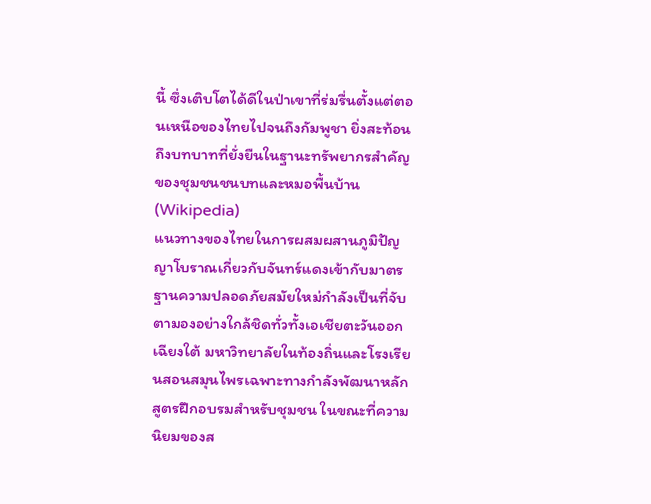นี้ ซึ่งเติบโตได้ดีในป่าเขาที่ร่มรื่นตั้งแต่ตอนเหนือของไทยไปจนถึงกัมพูชา ยิ่งสะท้อนถึงบทบาทที่ยั่งยืนในฐานะทรัพยากรสำคัญของชุมชนชนบทและหมอพื้นบ้าน (Wikipedia)
แนวทางของไทยในการผสมผสานภูมิปัญญาโบราณเกี่ยวกับจันทร์แดงเข้ากับมาตรฐานความปลอดภัยสมัยใหม่กำลังเป็นที่จับตามองอย่างใกล้ชิดทั่วทั้งเอเชียตะวันออกเฉียงใต้ มหาวิทยาลัยในท้องถิ่นและโรงเรียนสอนสมุนไพรเฉพาะทางกำลังพัฒนาหลักสูตรฝึกอบรมสำหรับชุมชน ในขณะที่ความนิยมของส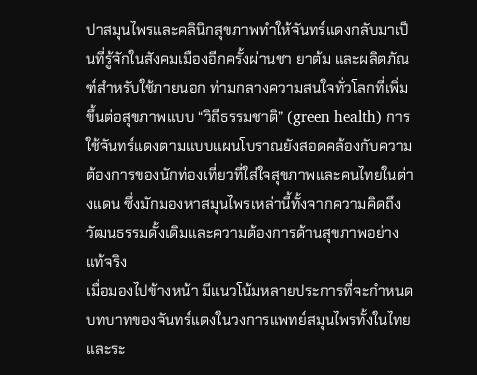ปาสมุนไพรและคลินิกสุขภาพทำให้จันทร์แดงกลับมาเป็นที่รู้จักในสังคมเมืองอีกครั้งผ่านชา ยาต้ม และผลิตภัณฑ์สำหรับใช้ภายนอก ท่ามกลางความสนใจทั่วโลกที่เพิ่มขึ้นต่อสุขภาพแบบ “วิถีธรรมชาติ” (green health) การใช้จันทร์แดงตามแบบแผนโบราณยังสอดคล้องกับความต้องการของนักท่องเที่ยวที่ใส่ใจสุขภาพและคนไทยในต่างแดน ซึ่งมักมองหาสมุนไพรเหล่านี้ทั้งจากความคิดถึงวัฒนธรรมดั้งเดิมและความต้องการด้านสุขภาพอย่างแท้จริง
เมื่อมองไปข้างหน้า มีแนวโน้มหลายประการที่จะกำหนดบทบาทของจันทร์แดงในวงการแพทย์สมุนไพรทั้งในไทยและระ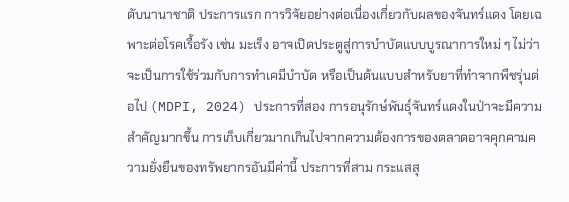ดับนานาชาติ ประการแรก การวิจัยอย่างต่อเนื่องเกี่ยวกับผลของจันทร์แดง โดยเฉพาะต่อโรคเรื้อรัง เช่น มะเร็ง อาจเปิดประตูสู่การบำบัดแบบบูรณาการใหม่ ๆ ไม่ว่าจะเป็นการใช้ร่วมกับการทำเคมีบำบัด หรือเป็นต้นแบบสำหรับยาที่ทำจากพืชรุ่นต่อไป (MDPI, 2024) ประการที่สอง การอนุรักษ์พันธุ์จันทร์แดงในป่าจะมีความสำคัญมากขึ้น การเก็บเกี่ยวมากเกินไปจากความต้องการของตลาดอาจคุกคามความยั่งยืนของทรัพยากรอันมีค่านี้ ประการที่สาม กระแสสุ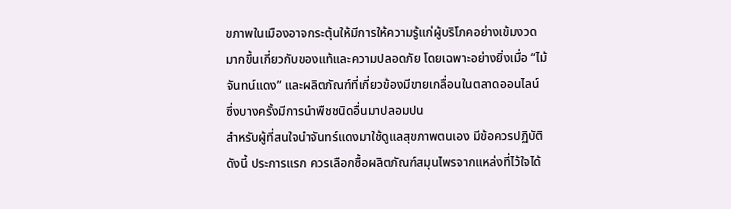ขภาพในเมืองอาจกระตุ้นให้มีการให้ความรู้แก่ผู้บริโภคอย่างเข้มงวดมากขึ้นเกี่ยวกับของแท้และความปลอดภัย โดยเฉพาะอย่างยิ่งเมื่อ “ไม้จันทน์แดง” และผลิตภัณฑ์ที่เกี่ยวข้องมีขายเกลื่อนในตลาดออนไลน์ ซึ่งบางครั้งมีการนำพืชชนิดอื่นมาปลอมปน
สำหรับผู้ที่สนใจนำจันทร์แดงมาใช้ดูแลสุขภาพตนเอง มีข้อควรปฏิบัติดังนี้ ประการแรก ควรเลือกซื้อผลิตภัณฑ์สมุนไพรจากแหล่งที่ไว้ใจได้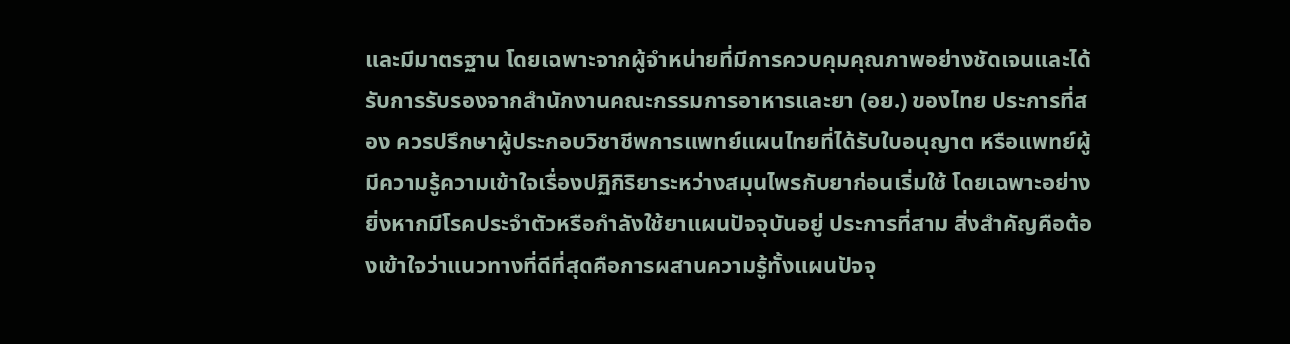และมีมาตรฐาน โดยเฉพาะจากผู้จำหน่ายที่มีการควบคุมคุณภาพอย่างชัดเจนและได้รับการรับรองจากสำนักงานคณะกรรมการอาหารและยา (อย.) ของไทย ประการที่สอง ควรปรึกษาผู้ประกอบวิชาชีพการแพทย์แผนไทยที่ได้รับใบอนุญาต หรือแพทย์ผู้มีความรู้ความเข้าใจเรื่องปฏิกิริยาระหว่างสมุนไพรกับยาก่อนเริ่มใช้ โดยเฉพาะอย่างยิ่งหากมีโรคประจำตัวหรือกำลังใช้ยาแผนปัจจุบันอยู่ ประการที่สาม สิ่งสำคัญคือต้องเข้าใจว่าแนวทางที่ดีที่สุดคือการผสานความรู้ทั้งแผนปัจจุ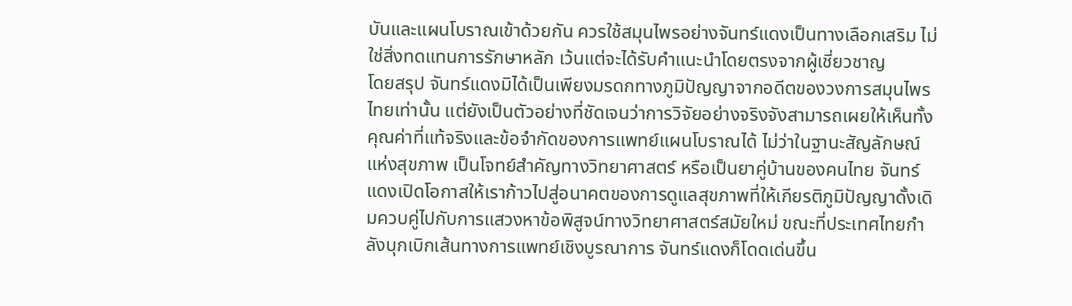บันและแผนโบราณเข้าด้วยกัน ควรใช้สมุนไพรอย่างจันทร์แดงเป็นทางเลือกเสริม ไม่ใช่สิ่งทดแทนการรักษาหลัก เว้นแต่จะได้รับคำแนะนำโดยตรงจากผู้เชี่ยวชาญ
โดยสรุป จันทร์แดงมิได้เป็นเพียงมรดกทางภูมิปัญญาจากอดีตของวงการสมุนไพรไทยเท่านั้น แต่ยังเป็นตัวอย่างที่ชัดเจนว่าการวิจัยอย่างจริงจังสามารถเผยให้เห็นทั้งคุณค่าที่แท้จริงและข้อจำกัดของการแพทย์แผนโบราณได้ ไม่ว่าในฐานะสัญลักษณ์แห่งสุขภาพ เป็นโจทย์สำคัญทางวิทยาศาสตร์ หรือเป็นยาคู่บ้านของคนไทย จันทร์แดงเปิดโอกาสให้เราก้าวไปสู่อนาคตของการดูแลสุขภาพที่ให้เกียรติภูมิปัญญาดั้งเดิมควบคู่ไปกับการแสวงหาข้อพิสูจน์ทางวิทยาศาสตร์สมัยใหม่ ขณะที่ประเทศไทยกำลังบุกเบิกเส้นทางการแพทย์เชิงบูรณาการ จันทร์แดงก็โดดเด่นขึ้น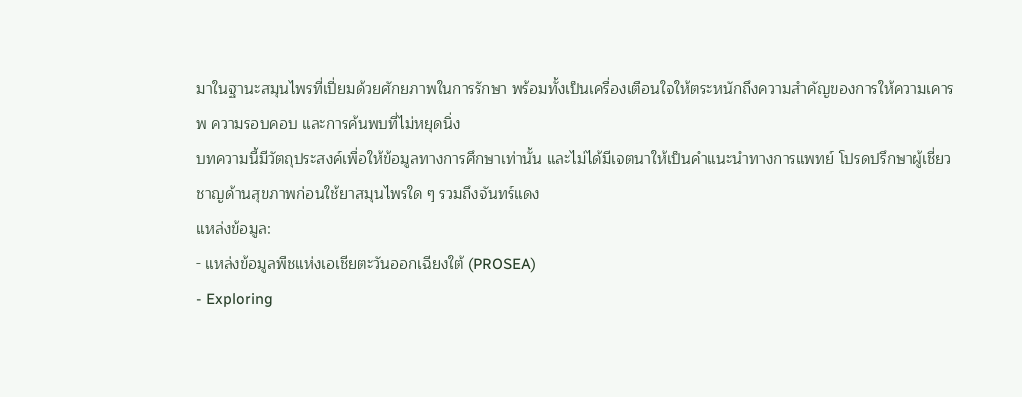มาในฐานะสมุนไพรที่เปี่ยมด้วยศักยภาพในการรักษา พร้อมทั้งเป็นเครื่องเตือนใจให้ตระหนักถึงความสำคัญของการให้ความเคารพ ความรอบคอบ และการค้นพบที่ไม่หยุดนิ่ง
บทความนี้มีวัตถุประสงค์เพื่อให้ข้อมูลทางการศึกษาเท่านั้น และไม่ได้มีเจตนาให้เป็นคำแนะนำทางการแพทย์ โปรดปรึกษาผู้เชี่ยวชาญด้านสุขภาพก่อนใช้ยาสมุนไพรใด ๆ รวมถึงจันทร์แดง
แหล่งข้อมูล:
- แหล่งข้อมูลพืชแห่งเอเชียตะวันออกเฉียงใต้ (PROSEA)
- Exploring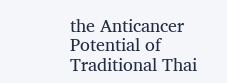the Anticancer Potential of Traditional Thai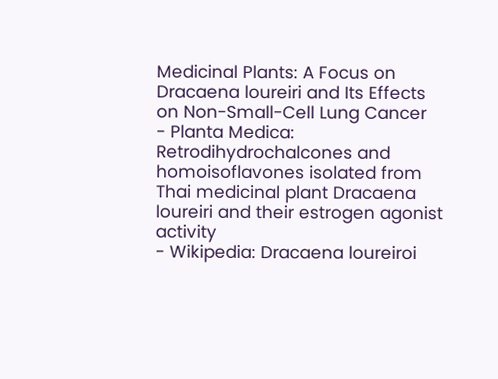Medicinal Plants: A Focus on Dracaena loureiri and Its Effects on Non-Small-Cell Lung Cancer
- Planta Medica: Retrodihydrochalcones and homoisoflavones isolated from Thai medicinal plant Dracaena loureiri and their estrogen agonist activity
- Wikipedia: Dracaena loureiroi